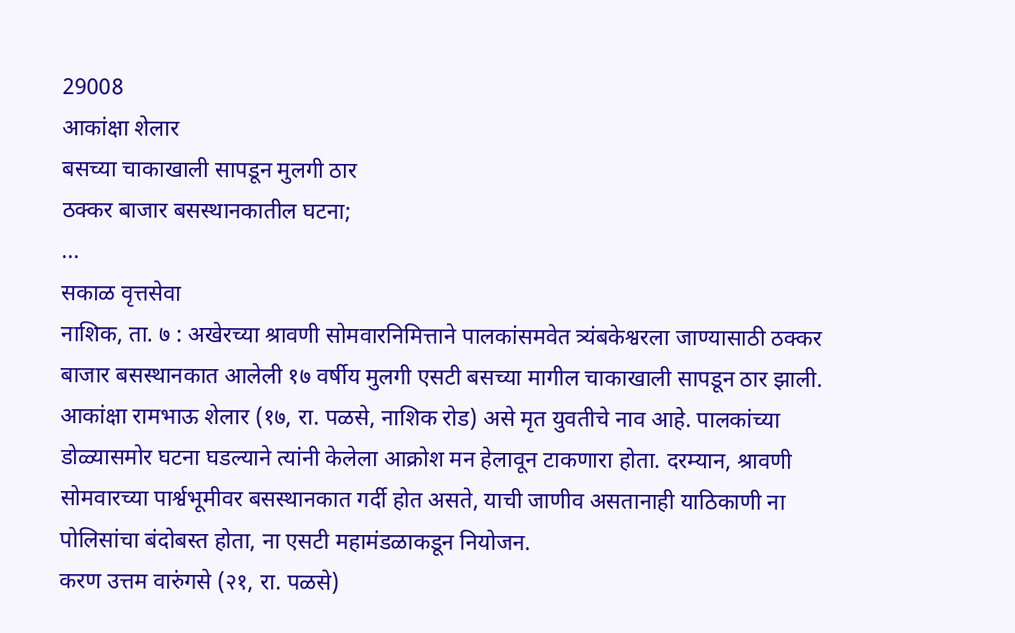29008
आकांक्षा शेलार
बसच्या चाकाखाली सापडून मुलगी ठार
ठक्कर बाजार बसस्थानकातील घटना;
...
सकाळ वृत्तसेवा
नाशिक, ता. ७ : अखेरच्या श्रावणी सोमवारनिमित्ताने पालकांसमवेत त्र्यंबकेश्वरला जाण्यासाठी ठक्कर बाजार बसस्थानकात आलेली १७ वर्षीय मुलगी एसटी बसच्या मागील चाकाखाली सापडून ठार झाली. आकांक्षा रामभाऊ शेलार (१७, रा. पळसे, नाशिक रोड) असे मृत युवतीचे नाव आहे. पालकांच्या डोळ्यासमोर घटना घडल्याने त्यांनी केलेला आक्रोश मन हेलावून टाकणारा होता. दरम्यान, श्रावणी सोमवारच्या पार्श्वभूमीवर बसस्थानकात गर्दी होत असते, याची जाणीव असतानाही याठिकाणी ना पोलिसांचा बंदोबस्त होता, ना एसटी महामंडळाकडून नियोजन.
करण उत्तम वारुंगसे (२१, रा. पळसे)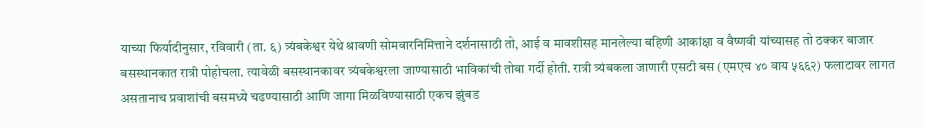याच्या फिर्यादीनुसार, रविवारी (ता. ६) त्र्यंबकेश्वर येथे श्रावणी सोमवारनिमित्ताने दर्शनासाठी तो, आई व मावशीसह मानलेल्या बहिणी आकांक्षा व वैष्णवी यांच्यासह तो ठक्कर बाजार बसस्थानकात रात्री पोहोचला. त्यावेळी बसस्थानकावर त्र्यंबकेश्वरला जाण्यासाठी भाविकांची तोबा गर्दी होती. रात्री त्र्यंबकला जाणारी एसटी बस (एमएच ४० वाय ५६६२) फलाटावर लागत असतानाच प्रवाशांची बसमध्ये चढण्यासाठी आणि जागा मिळविण्यासाठी एकच झुंबड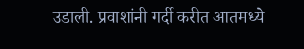उडाली. प्रवाशांनी गर्दी करीत आतमध्ये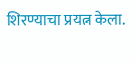शिरण्याचा प्रयत्न केला.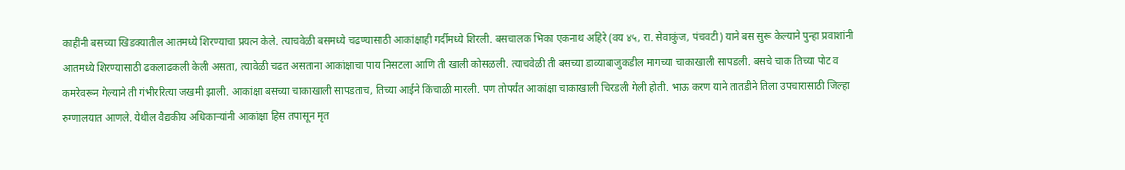काहींनी बसच्या खिडक्यातील आतमध्ये शिरण्याचा प्रयत्न केले. त्याचवेळी बसमध्ये चढण्यासाठी आकांक्षाही गर्दीमध्ये शिरली. बसचालक भिका एकनाथ अहिरे (वय ४५, रा. सेवाकुंज, पंचवटी) याने बस सुरू केल्याने पुन्हा प्रवाशांनी आतमध्ये शिरण्यासाठी ढकलाढकली केली असता, त्यावेळी चढत असताना आकांक्षाचा पाय निसटला आणि ती खाली कोसळली. त्याचवेळी ती बसच्या डाव्याबाजुकडील मागच्या चाकाखाली सापडली. बसचे चाक तिच्या पोट व कमरेवरून गेल्याने ती गंभीररित्या जखमी झाली. आकांक्षा बसच्या चाकाखाली सापडताच, तिच्या आईने किंचाळी मारली. पण तोपर्यंत आकांक्षा चाकाखाली चिरडली गेली होती. भाऊ करण याने तातडीने तिला उपचारासाठी जिल्हा रुग्णालयात आणले. येथील वैद्यकीय अधिकाऱ्यांनी आकांक्षा हिस तपासून मृत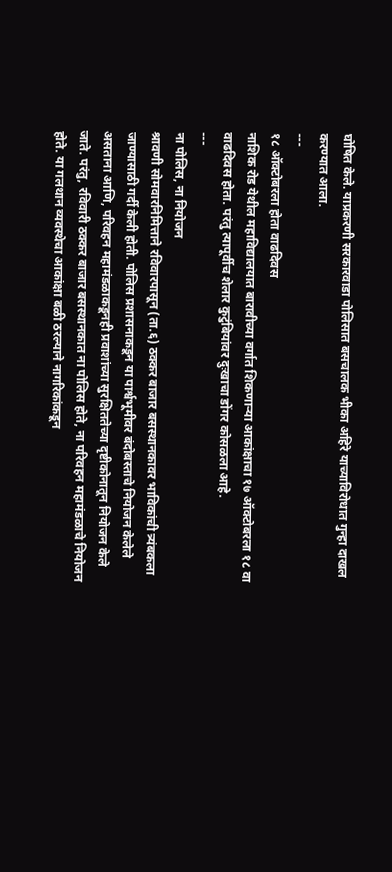घोषित केले. याप्रकरणी सरकारवाडा पोलिसात बसचालक भीका अहिरे याच्याविरोधात गुन्हा दाखल करण्यात आला.
---
१८ ऑक्टोबरला होता वाढदिवस
नाशिक रोड येथील महाविद्यालयात बारावीच्या वर्गात शिकणाऱ्या आकांक्षाचा १७ ऑक्टोबरला १८ वा वाढदिवस होता. परंतु त्यापूर्वीच शेलार कुटुंबियांवर दुःखाचा डोंगर कोसळला आहे.
---
ना पोलिस, ना नियोजन
श्रावणी सोमवारनिमित्ताने रविवारपासून (ता.६) ठक्कर बाजार बसस्थानकावर भाविकांची त्र्यंबकला जाण्यासाठी गर्दी केली होती. पोलिस प्रशासनाकडून या पार्श्वभूमीवर बंदोबस्ताचे नियोजन केलेले असताना आणि, परिवहन महामंडळाकडूनही प्रवाशांच्या सुरक्षिततेच्या दृष्टीकोनातून नियोजन केले जाते. परंतु, रविवारी ठक्कर बाजार बसस्थानकात ना पोलिस होते, ना परिवहन महामंडळाचे नियोजन होते. या गलथान व्यवस्थेचा आकांक्षा बळी ठरल्याने नागरिकांकडून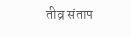तीव्र संताप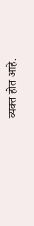व्यक्त होत आहे.